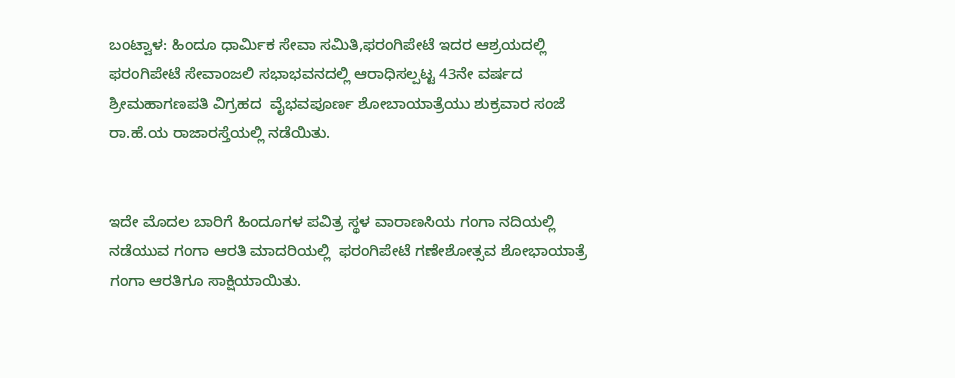ಬಂಟ್ವಾಳ: ಹಿಂದೂ ಧಾರ್ಮಿಕ ಸೇವಾ ಸಮಿತಿ,ಫರಂಗಿಪೇಟೆ ಇದರ ಆಶ್ರಯದಲ್ಲಿ ಫರಂಗಿಪೇಟೆ ಸೇವಾಂಜಲಿ ಸಭಾಭವನದಲ್ಲಿ ಆರಾಧಿಸಲ್ಪಟ್ಟ 43ನೇ ವರ್ಷದ ಶ್ರೀಮಹಾಗಣಪತಿ ವಿಗ್ರಹದ  ವೈಭವಪೂರ್ಣ ಶೋಬಾಯಾತ್ರೆಯು ಶುಕ್ರವಾರ ಸಂಜೆ ರಾ.ಹೆ.ಯ ರಾಜಾರಸ್ತೆಯಲ್ಲಿ ನಡೆಯಿತು.


ಇದೇ ಮೊದಲ ಬಾರಿಗೆ ಹಿಂದೂಗಳ ಪವಿತ್ರ ಸ್ಥಳ ವಾರಾಣಸಿಯ ಗಂಗಾ ನದಿಯಲ್ಲಿ ನಡೆಯುವ ಗಂಗಾ ಆರತಿ ಮಾದರಿಯಲ್ಲಿ  ಫರಂಗಿಪೇಟೆ ಗಣೇಶೋತ್ಸವ ಶೋಭಾಯಾತ್ರೆ ಗಂಗಾ ಆರತಿಗೂ ಸಾಕ್ಷಿಯಾಯಿತು.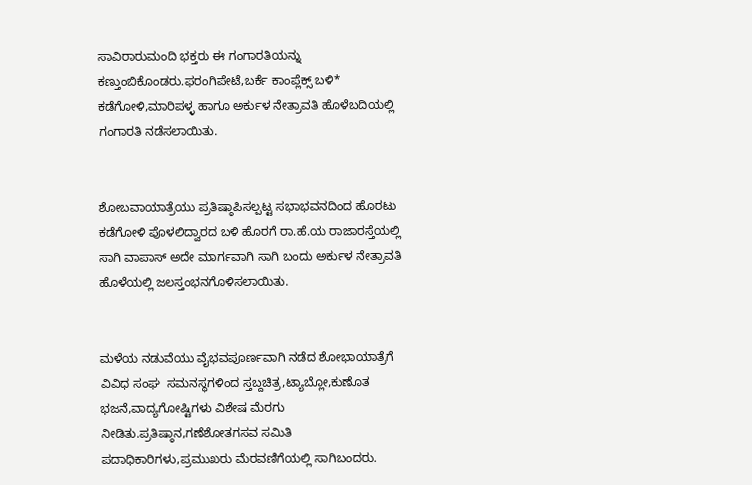ಸಾವಿರಾರು‌ಮಂದಿ ಭಕ್ತರು ಈ ಗಂಗಾರತಿಯನ್ನು ಕಣ್ತುಂಬಿಕೊಂಡರು.ಫರಂಗಿಪೇಟೆ,ಬರ್ಕೆ ಕಾಂಪ್ಲೆಕ್ಸ್ ಬಳಿ*
ಕಡೆಗೋಳಿ,ಮಾರಿಪಳ್ಳ ಹಾಗೂ ಅರ್ಕುಳ ನೇತ್ರಾವತಿ ಹೊಳೆಬದಿಯಲ್ಲಿ ಗಂಗಾರತಿ ನಡೆಸಲಾಯಿತು.


ಶೋಬವಾಯಾತ್ರೆಯು ಪ್ರತಿಷ್ಠಾಪಿಸಲ್ಪಟ್ಟ ಸಭಾಭವನದಿಂದ ಹೊರಟು ಕಡೆಗೋಳಿ ಪೊಳಲಿದ್ವಾರದ ಬಳಿ ಹೊರಗೆ ರಾ.ಹೆ.ಯ ರಾಜಾರಸ್ತೆಯಲ್ಲಿ ಸಾಗಿ ವಾಪಾಸ್ ಅದೇ ಮಾರ್ಗವಾಗಿ ಸಾಗಿ ಬಂದು ಅರ್ಕುಳ ನೇತ್ರಾವತಿ ಹೊಳೆಯಲ್ಲಿ ಜಲಸ್ತಂಭನಗೊಳಿಸಲಾಯಿತು.


ಮಳೆಯ ನಡುವೆಯು ವೈಭವಪೂರ್ಣವಾಗಿ ನಡೆದ ಶೋಭಾಯಾತ್ರೆಗೆ ವಿವಿಧ ಸಂಘ  ಸಮನಸ್ಥಗಳಿಂದ ಸ್ತಬ್ದಚಿತ್ರ,ಟ್ಯಾಬ್ಲೋ,ಕುಣೊತ ಭಜನೆ,ವಾದ್ಯಗೋಷ್ಟಿಗಳು ವಿಶೇಷ ಮೆರಗು ನೀಡಿತು.ಪ್ರತಿಷ್ಠಾನ,ಗಣೆಶೋತಗಸವ ಸಮಿತಿ ಪದಾಧಿಕಾರಿಗಳು,ಪ್ರಮುಖರು ಮೆರವಣಿಗೆಯಲ್ಲಿ ಸಾಗಿಬಂದರು.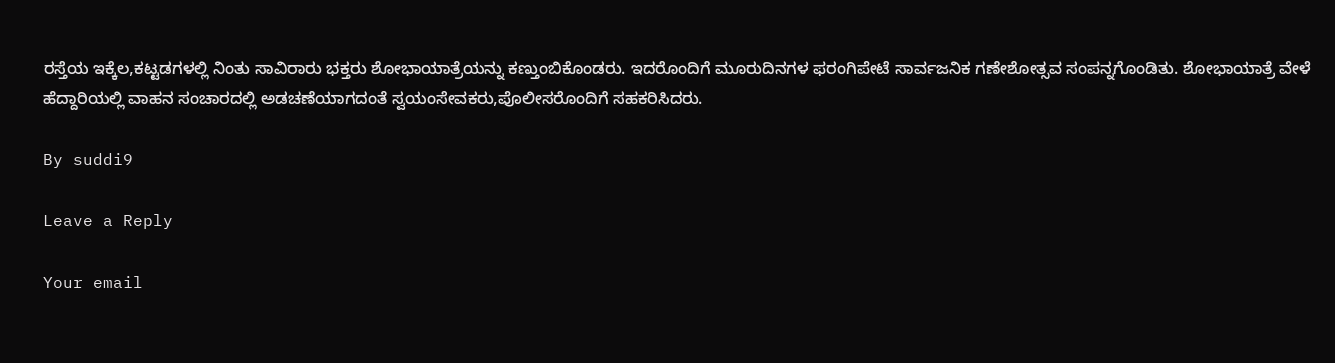ರಸ್ತೆಯ ಇಕ್ಕೆಲ,ಕಟ್ಟಡಗಳಲ್ಲಿ ನಿಂತು ಸಾವಿರಾರು ಭಕ್ತರು ಶೋಭಾಯಾತ್ರೆಯನ್ನು ಕಣ್ತುಂಬಿಕೊಂಡರು. ಇದರೊಂದಿಗೆ ಮೂರುದಿನಗಳ ಫರಂಗಿಪೇಟೆ ಸಾರ್ವಜನಿಕ ಗಣೇಶೋತ್ಸವ ಸಂಪನ್ನಗೊಂಡಿತು. ಶೋಭಾಯಾತ್ರೆ ವೇಳೆ ಹೆದ್ದಾರಿಯಲ್ಲಿ ವಾಹನ ಸಂಚಾರದಲ್ಲಿ ಅಡಚಣೆಯಾಗದಂತೆ ಸ್ವಯಂಸೇವಕರು,ಪೊಲೀಸರೊಂದಿಗೆ ಸಹಕರಿಸಿದರು.

By suddi9

Leave a Reply

Your email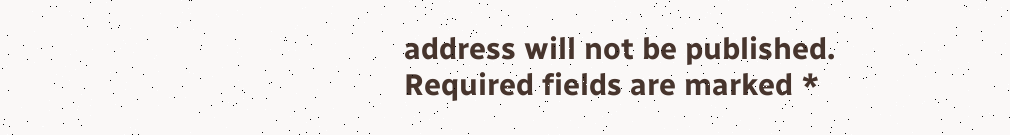address will not be published. Required fields are marked *